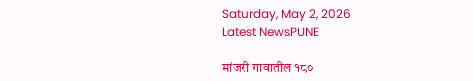Saturday, May 2, 2026
Latest NewsPUNE

मांजरी गावातील १८०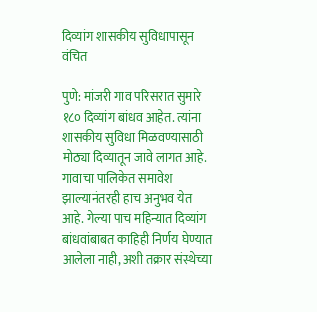दिव्यांग शासकीय सुविधापासून वंचित

पुणे: मांजरी गाव परिसरात सुमारे १८० दिव्यांग बांधव आहेत. त्यांना शासकीय सुविधा मिळवण्यासाठी मोठ्या दिव्यातून जावे लागत आहे. गावाचा पालिकेत समावेश झाल्यानंतरही हाच अनुभव येत आहे. गेल्या पाच महिन्यात दिव्यांग बांधवांबाबत काहिही निर्णय घेण्यात आलेला नाही, अशी तक्रार संस्थेच्या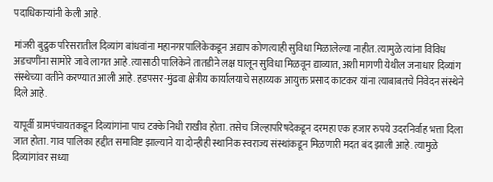पदाधिकाऱ्यांनी केली आहे.

मांजरी बुद्रुक परिसरातील दिव्यांग बांधवांना महानगरपालिकेकडून अद्याप कोणत्याही सुविधा मिळालेल्या नाहीत. त्यामुळे त्यांना विविध अडचणींना सामोरे जावे लागत आहे.त्यासाठी पालिकेने तातडीने लक्ष घालून सुविधा मिळवून द्याव्यात, अशी मागणी येथील जनाधार दिव्यांग संस्थेच्या वतीने करण्यात आली आहे. हडपसर-मुंढवा क्षेत्रीय कार्यालयाचे सहाय्यक आयुक्त प्रसाद काटकर यांना त्याबाबतचे निवेदन संस्थेने दिले आहे.

यापूर्वी ग्रामपंचायतकडून दिव्यांगांना पाच टक्के निधी राखीव होता. तसेच जिल्हापरिषदेकडून दरमहा एक हजार रुपये उदरनिर्वाह भत्ता दिला जात होता. गाव पालिका हद्दीत समाविष्ट झाल्याने या दोन्हीही स्थानिक स्वराज्य संस्थांकडून मिळणारी मदत बंद झाली आहे. त्यामुळे दिव्यांगांवर सध्या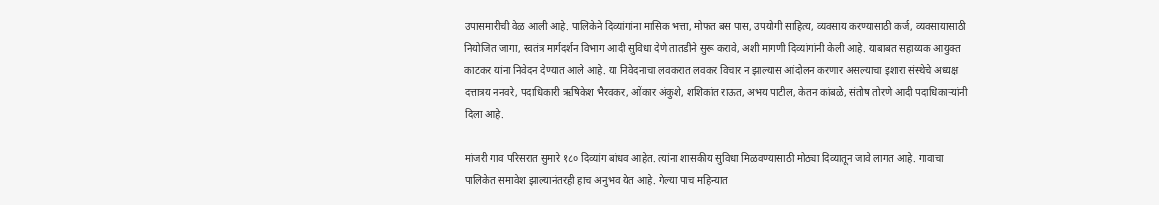उपासमारीची वेळ आली आहे. पालिकेने दिव्यांगांना मासिक भत्ता, मोफत बस पास, उपयोगी साहित्य, व्यवसाय करण्यासाठी कर्ज, व्यवसायासाठी नियोजित जागा, स्वतंत्र मार्गदर्शन विभाग आदी सुविधा देणे तातडीने सुरू करावे, अशी मागणी दिव्यांगांनी केली आहे. याबाबत सहाय्यक आयुक्त काटकर यांना निवेदन देण्यात आले आहे. या निवेदनाचा लवकरात लवकर विचार न झाल्यास आंदोलन करणार असल्याचा इशारा संस्थेचे अध्यक्ष दत्तात्रय ननवरे, पदाधिकारी ऋषिकेश भैरवकर, ओंकार अंकुशे, शशिकांत राऊत, अभय पाटील, केतन कांबळे, संतोष तोरणे आदी पदाधिकाऱ्यांनी दिला आहे.

मांजरी गाव परिसरात सुमारे १८० दिव्यांग बांधव आहेत. त्यांना शासकीय सुविधा मिळवण्यासाठी मोठ्या दिव्यातून जावे लागत आहे. गावाचा पालिकेत समावेश झाल्यानंतरही हाच अनुभव येत आहे. गेल्या पाच महिन्यात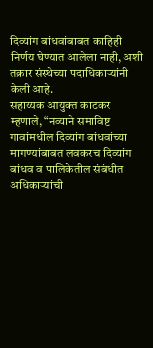दिव्यांग बांधवांबाबत काहिही निर्णय घेण्यात आलेला नाही, अशी तक्रार संस्थेच्या पदाधिकाऱ्यांनी केली आहे.
सहाय्यक आयुक्त काटकर म्हणाले, “नव्याने समाविष्ट गावांमधील दिव्यांग बांधवांच्या मागण्यांबाबत लवकरच दिव्यांग बांधव व पालिकेतील संबंधीत अधिकाऱ्यांची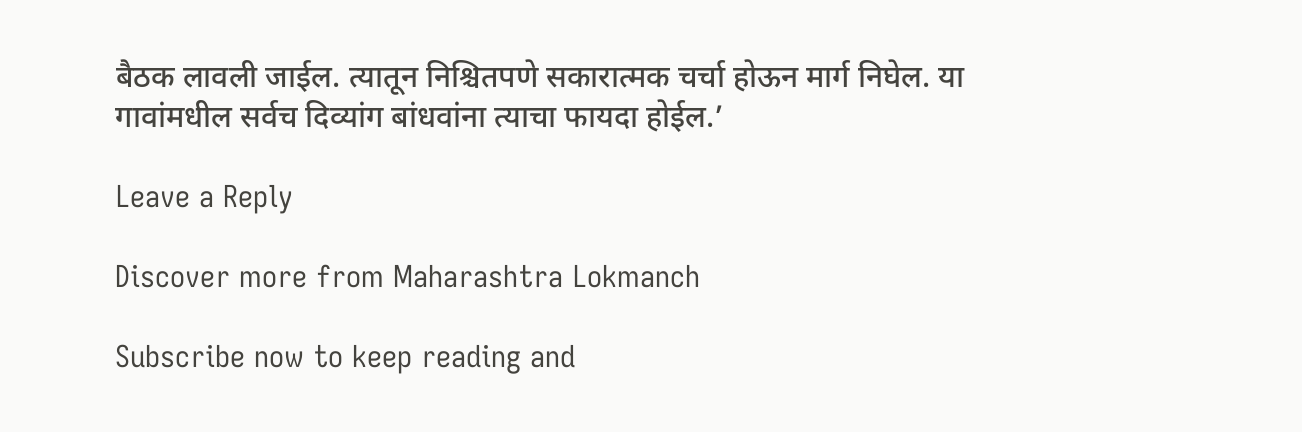बैठक लावली जाईल. त्यातून निश्चितपणे सकारात्मक चर्चा होऊन मार्ग निघेल. या गावांमधील सर्वच दिव्यांग बांधवांना त्याचा फायदा होईल.’

Leave a Reply

Discover more from Maharashtra Lokmanch

Subscribe now to keep reading and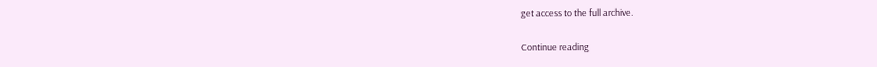get access to the full archive.

Continue reading